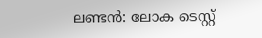ലണ്ടന്‍: ലോക ടെസ്റ്റ്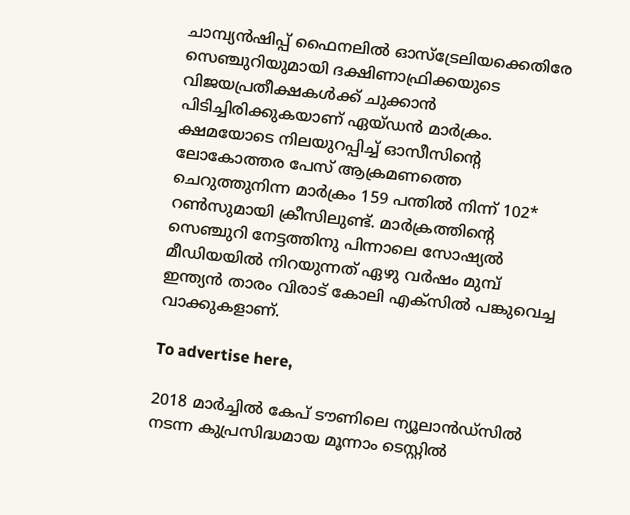ചാമ്പ്യന്‍ഷിപ്പ് ഫൈനലില്‍ ഓസ്‌ട്രേലിയക്കെതിരേ സെഞ്ചുറിയുമായി ദക്ഷിണാഫ്രിക്കയുടെ വിജയപ്രതീക്ഷകള്‍ക്ക് ചുക്കാന്‍ പിടിച്ചിരിക്കുകയാണ് ഏയ്ഡന്‍ മാര്‍ക്രം. ക്ഷമയോടെ നിലയുറപ്പിച്ച് ഓസീസിന്റെ ലോകോത്തര പേസ് ആക്രമണത്തെ ചെറുത്തുനിന്ന മാര്‍ക്രം 159 പന്തില്‍ നിന്ന് 102* റണ്‍സുമായി ക്രീസിലുണ്ട്. മാര്‍ക്രത്തിന്റെ സെഞ്ചുറി നേട്ടത്തിനു പിന്നാലെ സോഷ്യല്‍ മീഡിയയില്‍ നിറയുന്നത് ഏഴു വര്‍ഷം മുമ്പ് ഇന്ത്യന്‍ താരം വിരാട് കോലി എക്‌സില്‍ പങ്കുവെച്ച വാക്കുകളാണ്.

To advertise here,

2018 മാര്‍ച്ചില്‍ കേപ് ടൗണിലെ ന്യൂലാന്‍ഡ്സില്‍ നടന്ന കുപ്രസിദ്ധമായ മൂന്നാം ടെസ്റ്റില്‍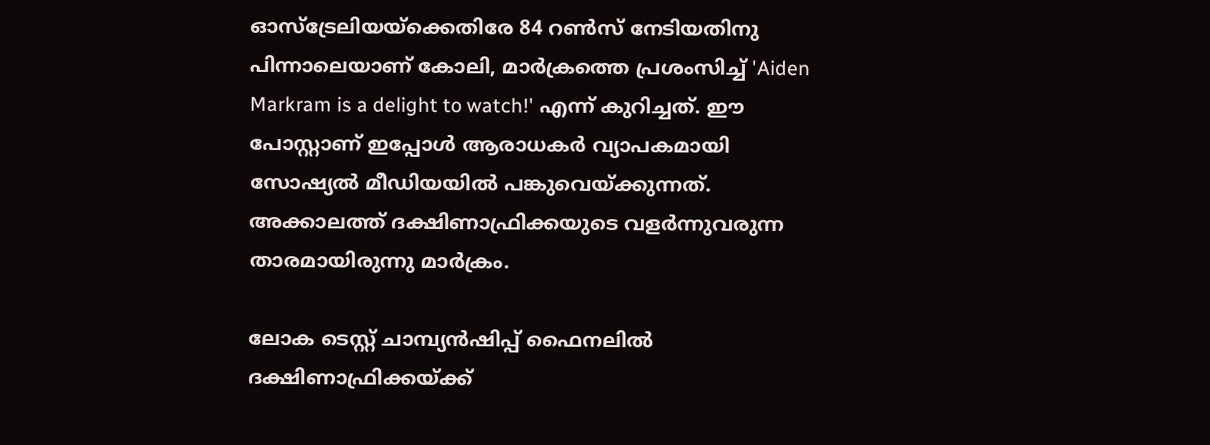ഓസ്ട്രേലിയയ്ക്കെതിരേ 84 റണ്‍സ് നേടിയതിനു പിന്നാലെയാണ് കോലി, മാര്‍ക്രത്തെ പ്രശംസിച്ച് 'Aiden Markram is a delight to watch!' എന്ന് കുറിച്ചത്. ഈ പോസ്റ്റാണ് ഇപ്പോള്‍ ആരാധകര്‍ വ്യാപകമായി സോഷ്യല്‍ മീഡിയയില്‍ പങ്കുവെയ്ക്കുന്നത്. അക്കാലത്ത് ദക്ഷിണാഫ്രിക്കയുടെ വളര്‍ന്നുവരുന്ന താരമായിരുന്നു മാര്‍ക്രം.

ലോക ടെസ്റ്റ് ചാമ്പ്യന്‍ഷിപ്പ് ഫൈനലില്‍ ദക്ഷിണാഫ്രിക്കയ്ക്ക്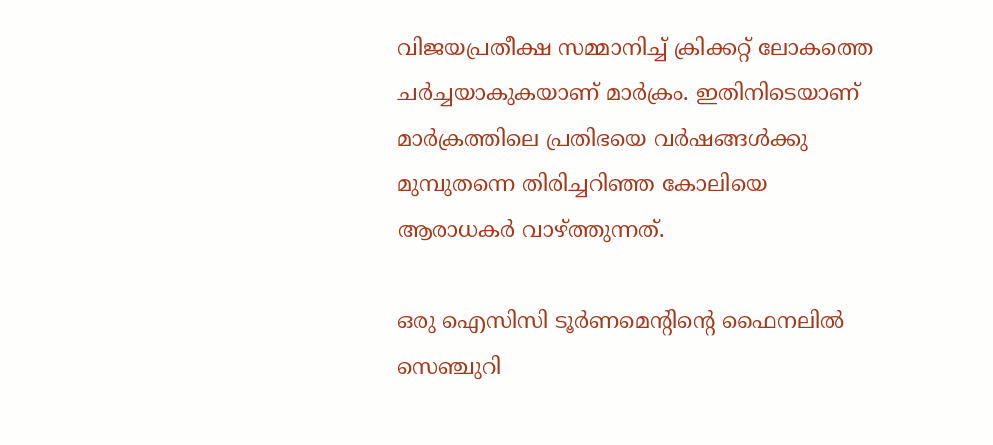വിജയപ്രതീക്ഷ സമ്മാനിച്ച് ക്രിക്കറ്റ് ലോകത്തെ ചര്‍ച്ചയാകുകയാണ് മാര്‍ക്രം. ഇതിനിടെയാണ് മാര്‍ക്രത്തിലെ പ്രതിഭയെ വര്‍ഷങ്ങള്‍ക്കു മുമ്പുതന്നെ തിരിച്ചറിഞ്ഞ കോലിയെ ആരാധകര്‍ വാഴ്ത്തുന്നത്.

ഒരു ഐസിസി ടൂര്‍ണമെന്റിന്റെ ഫൈനലില്‍ സെഞ്ചുറി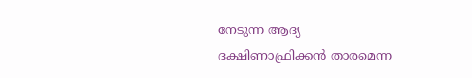നേടുന്ന ആദ്യ ദക്ഷിണാഫ്രിക്കന്‍ താരമെന്ന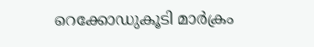റെക്കോഡുകൂടി മാര്‍ക്രം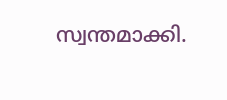സ്വന്തമാക്കി.